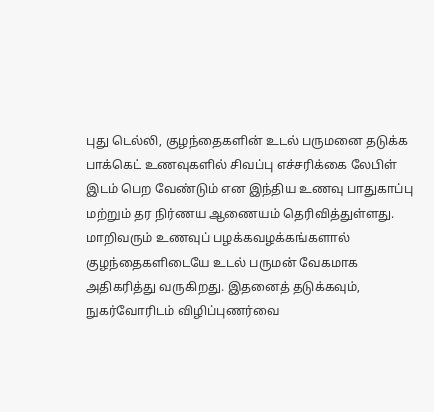புது டெல்லி, குழந்தைகளின் உடல் பருமனை தடுக்க பாக்கெட் உணவுகளில் சிவப்பு எச்சரிக்கை லேபிள் இடம் பெற வேண்டும் என இந்திய உணவு பாதுகாப்பு மற்றும் தர நிர்ணய ஆணையம் தெரிவித்துள்ளது. மாறிவரும் உணவுப் பழக்கவழக்கங்களால் குழந்தைகளிடையே உடல் பருமன் வேகமாக அதிகரித்து வருகிறது. இதனைத் தடுக்கவும், நுகர்வோரிடம் விழிப்புணர்வை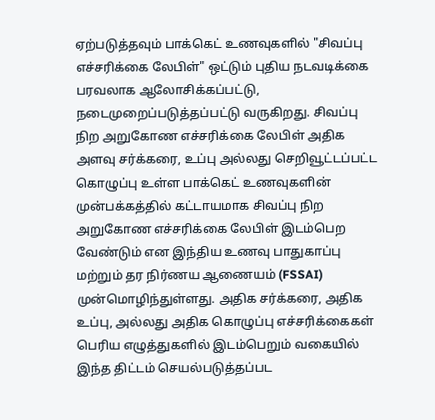ஏற்படுத்தவும் பாக்கெட் உணவுகளில் "சிவப்பு எச்சரிக்கை லேபிள்" ஒட்டும் புதிய நடவடிக்கை பரவலாக ஆலோசிக்கப்பட்டு, நடைமுறைப்படுத்தப்பட்டு வருகிறது. சிவப்பு நிற அறுகோண எச்சரிக்கை லேபிள் அதிக அளவு சர்க்கரை, உப்பு அல்லது செறிவூட்டப்பட்ட கொழுப்பு உள்ள பாக்கெட் உணவுகளின் முன்பக்கத்தில் கட்டாயமாக சிவப்பு நிற அறுகோண எச்சரிக்கை லேபிள் இடம்பெற வேண்டும் என இந்திய உணவு பாதுகாப்பு மற்றும் தர நிர்ணய ஆணையம் (FSSAI) முன்மொழிந்துள்ளது. அதிக சர்க்கரை, அதிக உப்பு, அல்லது அதிக கொழுப்பு எச்சரிக்கைகள் பெரிய எழுத்துகளில் இடம்பெறும் வகையில் இந்த திட்டம் செயல்படுத்தப்பட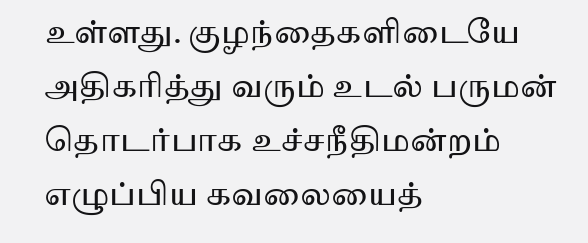உள்ளது. குழந்தைகளிடையே அதிகரித்து வரும் உடல் பருமன் தொடர்பாக உச்சநீதிமன்றம் எழுப்பிய கவலையைத்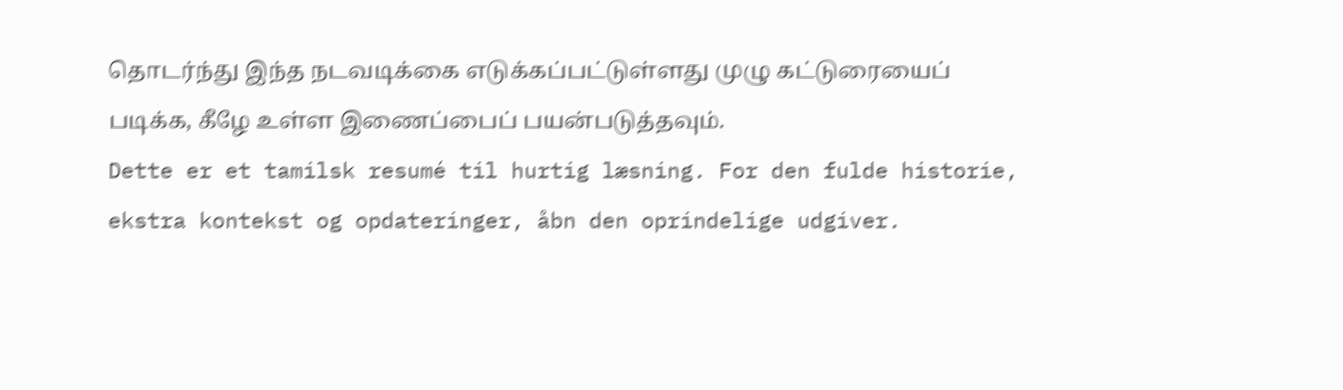தொடர்ந்து இந்த நடவடிக்கை எடுக்கப்பட்டுள்ளது முழு கட்டுரையைப் படிக்க, கீழே உள்ள இணைப்பைப் பயன்படுத்தவும்.
Dette er et tamilsk resumé til hurtig læsning. For den fulde historie, ekstra kontekst og opdateringer, åbn den oprindelige udgiver.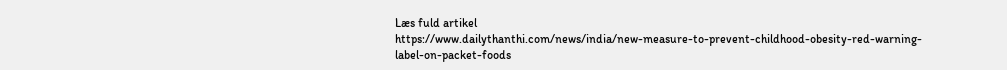Læs fuld artikel
https://www.dailythanthi.com/news/india/new-measure-to-prevent-childhood-obesity-red-warning-label-on-packet-foods